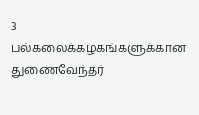3 பல்கலைக்கழகங்களுக்கான துணைவேந்தர்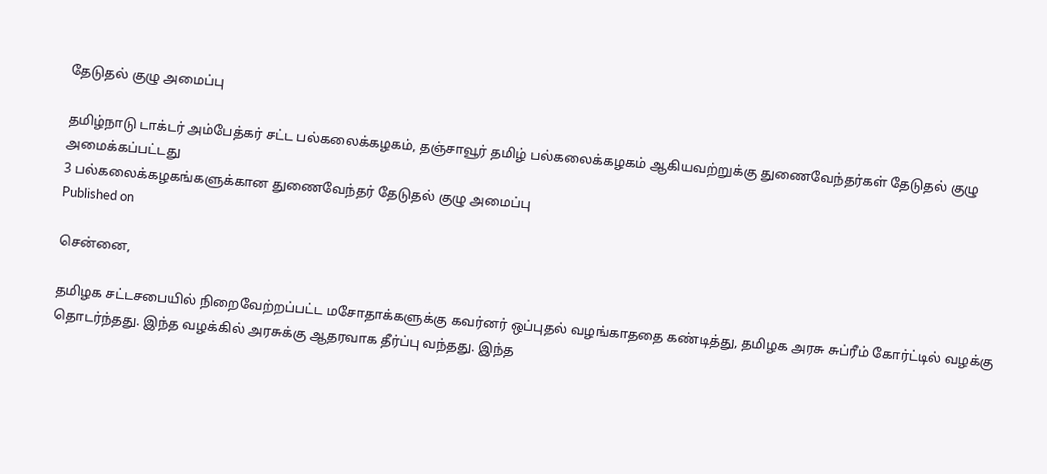தேடுதல் குழு அமைப்பு

தமிழ்நாடு டாக்டர் அம்பேத்கர் சட்ட பல்கலைக்கழகம், தஞ்சாவூர் தமிழ் பல்கலைக்கழகம் ஆகியவற்றுக்கு துணைவேந்தர்கள் தேடுதல் குழு அமைக்கப்பட்டது
3 பல்கலைக்கழகங்களுக்கான துணைவேந்தர் தேடுதல் குழு அமைப்பு
Published on

சென்னை,

தமிழக சட்டசபையில் நிறைவேற்றப்பட்ட மசோதாக்களுக்கு கவர்னர் ஒப்புதல் வழங்காததை கண்டித்து, தமிழக அரசு சுப்ரீம் கோர்ட்டில் வழக்கு தொடர்ந்தது. இந்த வழக்கில் அரசுக்கு ஆதரவாக தீர்ப்பு வந்தது. இந்த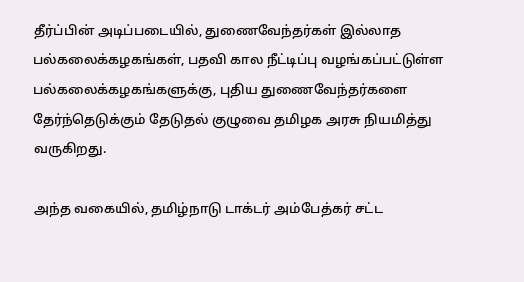தீர்ப்பின் அடிப்படையில், துணைவேந்தர்கள் இல்லாத பல்கலைக்கழகங்கள், பதவி கால நீட்டிப்பு வழங்கப்பட்டுள்ள பல்கலைக்கழகங்களுக்கு, புதிய துணைவேந்தர்களை தேர்ந்தெடுக்கும் தேடுதல் குழுவை தமிழக அரசு நியமித்து வருகிறது.

அந்த வகையில், தமிழ்நாடு டாக்டர் அம்பேத்கர் சட்ட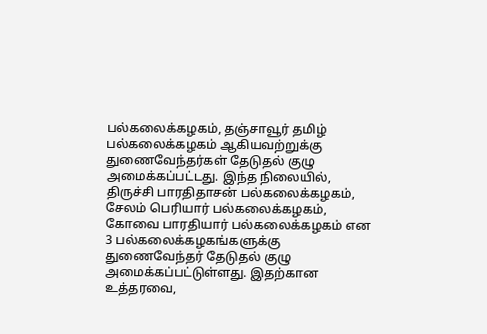பல்கலைக்கழகம், தஞ்சாவூர் தமிழ் பல்கலைக்கழகம் ஆகியவற்றுக்கு துணைவேந்தர்கள் தேடுதல் குழு அமைக்கப்பட்டது. இந்த நிலையில், திருச்சி பாரதிதாசன் பல்கலைக்கழகம், சேலம் பெரியார் பல்கலைக்கழகம், கோவை பாரதியார் பல்கலைக்கழகம் என 3 பல்கலைக்கழகங்களுக்கு துணைவேந்தர் தேடுதல் குழு அமைக்கப்பட்டுள்ளது. இதற்கான உத்தரவை,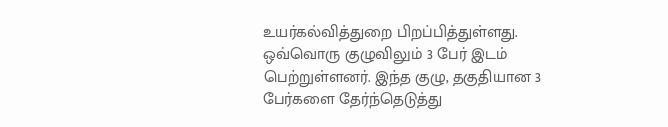உயர்கல்வித்துறை பிறப்பித்துள்ளது. ஒவ்வொரு குழுவிலும் 3 பேர் இடம் பெற்றுள்ளனர். இந்த குழு, தகுதியான 3 பேர்களை தேர்ந்தெடுத்து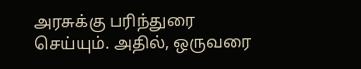அரசுக்கு பரிந்துரை செய்யும். அதில், ஒருவரை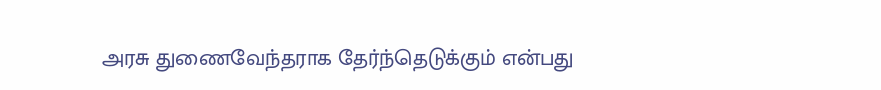அரசு துணைவேந்தராக தேர்ந்தெடுக்கும் என்பது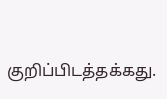குறிப்பிடத்தக்கது.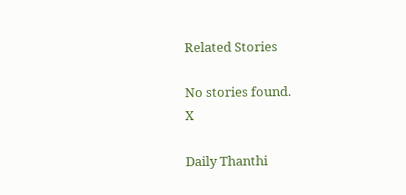Related Stories

No stories found.
X

Daily Thanthi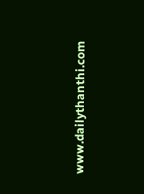www.dailythanthi.com